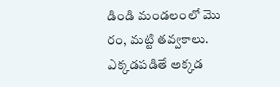డిండి మండలంలో మొ రం, మట్టి తవ్వకాలు.
ఎక్కడపడితే అక్కడ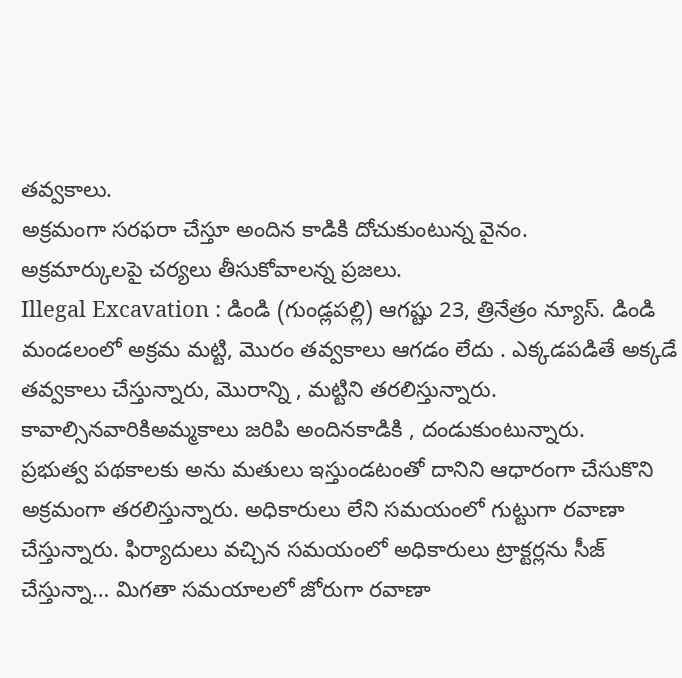తవ్వకాలు.
అక్రమంగా సరఫరా చేస్తూ అందిన కాడికి దోచుకుంటున్న వైనం.
అక్రమార్కులపై చర్యలు తీసుకోవాలన్న ప్రజలు.
Illegal Excavation : డిండి (గుండ్లపల్లి) ఆగష్టు 23, త్రినేత్రం న్యూస్. డిండి మండలంలో అక్రమ మట్టి, మొరం తవ్వకాలు ఆగడం లేదు . ఎక్కడపడితే అక్కడే తవ్వకాలు చేస్తున్నారు, మొరాన్ని , మట్టిని తరలిస్తున్నారు. కావాల్సినవారికిఅమ్మకాలు జరిపి అందినకాడికి , దండుకుంటున్నారు.
ప్రభుత్వ పథకాలకు అను మతులు ఇస్తుండటంతో దానిని ఆధారంగా చేసుకొని అక్రమంగా తరలిస్తున్నారు. అధికారులు లేని సమయంలో గుట్టుగా రవాణా చేస్తున్నారు. ఫిర్యాదులు వచ్చిన సమయంలో అధికారులు ట్రాక్టర్లను సీజ్ చేస్తున్నా… మిగతా సమయాలలో జోరుగా రవాణా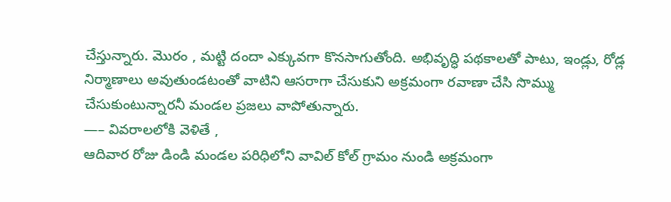చేస్తున్నారు. మొరం , మట్టి దందా ఎక్కువగా కొనసాగుతోంది. అభివృద్ధి పథకాలతో పాటు, ఇండ్లు, రోడ్ల నిర్మాణాలు అవుతుండటంతో వాటిని ఆసరాగా చేసుకుని అక్రమంగా రవాణా చేసి సొమ్ము చేసుకుంటున్నారనీ మండల ప్రజలు వాపోతున్నారు.
—– వివరాలలోకి వెళితే ,
ఆదివార రోజు డిండి మండల పరిధిలోని వావిల్ కోల్ గ్రామం నుండి అక్రమంగా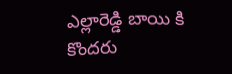ఎల్లారెడ్డి బాయి కి కొందరు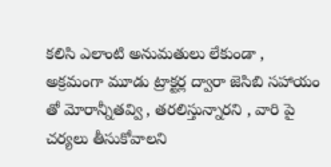కలిసి ఎలాంటి అనుమతులు లేకుండా , అక్రమంగా మూడు ట్రాక్టర్ల ద్వారా జెసిబి సహాయం తో మోరాన్నీతవ్వి , తరలిస్తున్నారని , వారి పై చర్యలు తీసుకోవాలని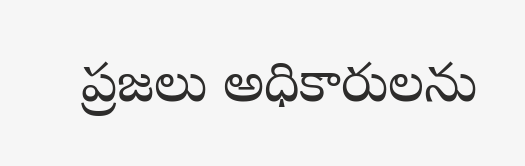ప్రజలు అధికారులను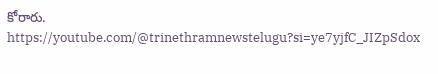కోరారు.
https://youtube.com/@trinethramnewstelugu?si=ye7yjfC_JIZpSdox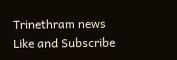Trinethram news
Like and Subscribe